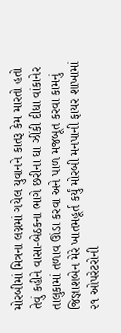મોરબીમાં મિત્રના લગ્નમાં ગયેલ યુવાનને કાતરૂ કેમ મારતો હતો તેવું કહીને વાસા-બેઠકના ભાગે છરીના ઘા ઝીંકી દીધા વાંકાનેર તાલુકામાં તળાવ ઊંડા કરવા અને પાળ મજબૂત કરવા કામનું જિજ્ઞાશબેન મેરે ખાતમહૂર્ત કર્યું મોરબી મનપાની ફાયર શાખામાં ૨૧ ઓપરેટરોની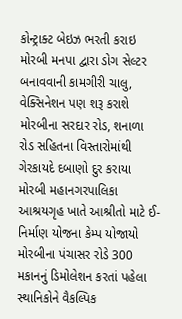કોન્ટ્રાક્ટ બેઇઝ ભરતી કરાઇ મોરબી મનપા દ્વારા ડોગ સેલ્ટર બનાવવાની કામગીરી ચાલુ, વેક્સિનેશન પણ શરૂ કરાશે મોરબીના સરદાર રોડ, શનાળા રોડ સહિતના વિસ્તારોમાંથી ગેરકાયદે દબાણો દુર કરાયા મોરબી મહાનગરપાલિકા આશ્રયગૃહ ખાતે આશ્રીતો માટે ઈ-નિર્માણ યોજના કેમ્પ યોજાયો મોરબીના પંચાસર રોડે 300 મકાનનું ડિમોલેશન કરતાં પહેલા સ્થાનિકોને વૈકલ્પિક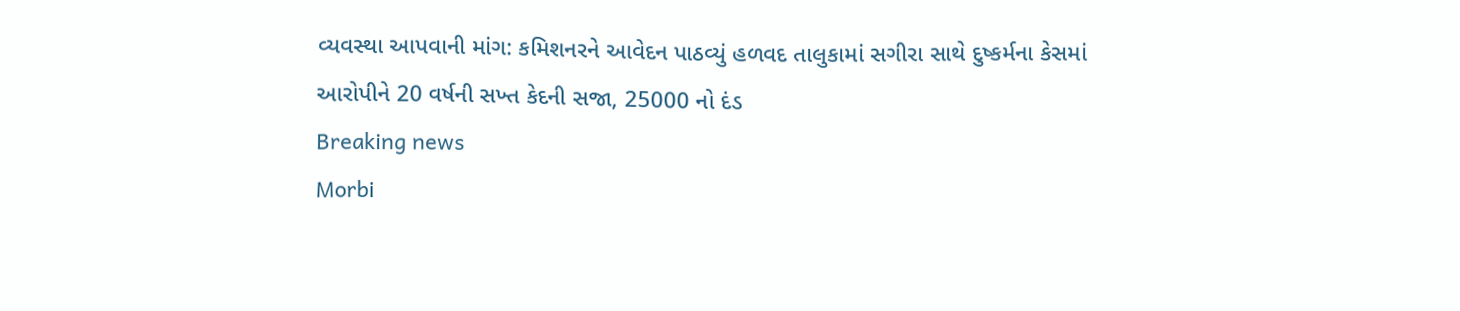વ્યવસ્થા આપવાની માંગ: કમિશનરને આવેદન પાઠવ્યું હળવદ તાલુકામાં સગીરા સાથે દુષ્કર્મના કેસમાં આરોપીને 20 વર્ષની સખ્ત કેદની સજા, 25000 નો દંડ
Breaking news
Morbi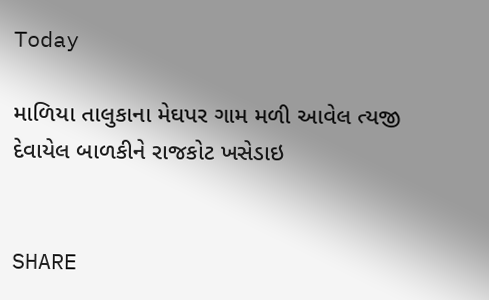Today

માળિયા તાલુકાના મેઘપર ગામ મળી આવેલ ત્યજી દેવાયેલ બાળકીને રાજકોટ ખસેડાઇ


SHARE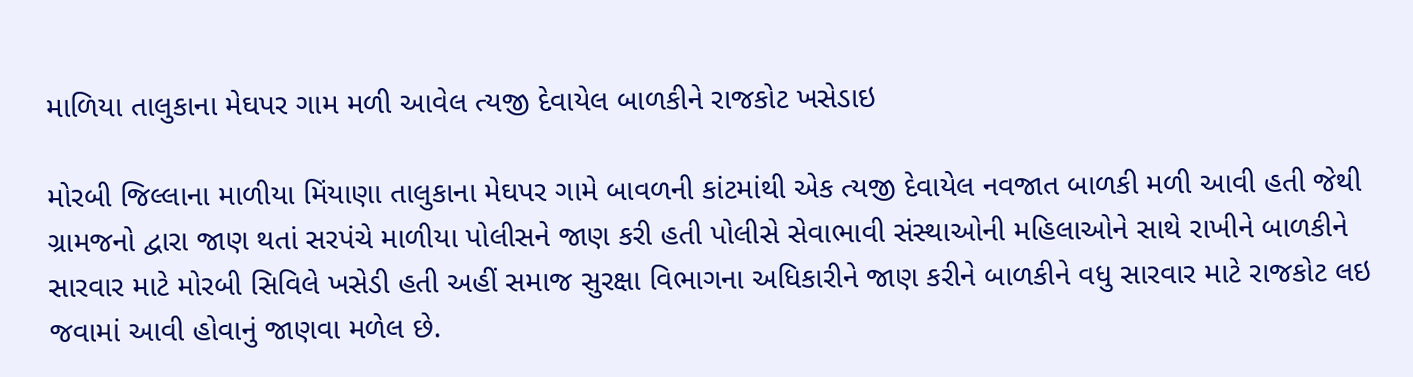માળિયા તાલુકાના મેઘપર ગામ મળી આવેલ ત્યજી દેવાયેલ બાળકીને રાજકોટ ખસેડાઇ

મોરબી જિલ્લાના માળીયા મિંયાણા તાલુકાના મેઘપર ગામે બાવળની કાંટમાંથી એક ત્યજી દેવાયેલ નવજાત બાળકી મળી આવી હતી જેથી ગ્રામજનો દ્વારા જાણ થતાં સરપંચે માળીયા પોલીસને જાણ કરી હતી પોલીસે સેવાભાવી સંસ્થાઓની મહિલાઓને સાથે રાખીને બાળકીને સારવાર માટે મોરબી સિવિલે ખસેડી હતી અહીં સમાજ સુરક્ષા વિભાગના અધિકારીને જાણ કરીને બાળકીને વધુ સારવાર માટે રાજકોટ લઇ જવામાં આવી હોવાનું જાણવા મળેલ છે.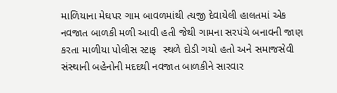માળિયાના મેઘપર ગામ બાવળમાંથી ત્યજી દેવાયેલી હાલતમાં એક નવજાત બાળકી મળી આવી હતી જેથી ગામના સરપંચે બનાવની જાણ કરતા માળીયા પોલીસ સ્ટાફ  સ્થળે દોડી ગયો હતો અને સમાજસેવી સંસ્થાની બહેનોની મદદથી નવજાત બાળકીને સારવાર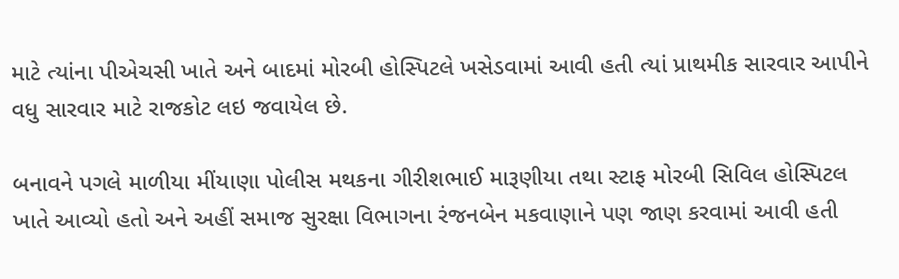માટે ત્યાંના પીએચસી ખાતે અને બાદમાં મોરબી હોસ્પિટલે ખસેડવામાં આવી હતી ત્યાં પ્રાથમીક સારવાર આપીને વધુ સારવાર માટે રાજકોટ લઇ જવાયેલ છે.

બનાવને પગલે માળીયા મીંયાણા પોલીસ મથકના ગીરીશભાઈ મારૂણીયા તથા સ્ટાફ મોરબી સિવિલ હોસ્પિટલ ખાતે આવ્યો હતો અને અહીં સમાજ સુરક્ષા વિભાગના રંજનબેન મકવાણાને પણ જાણ કરવામાં આવી હતી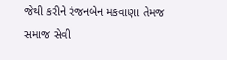જેથી કરીને રંજનબેન મકવાણા તેમજ સમાજ સેવી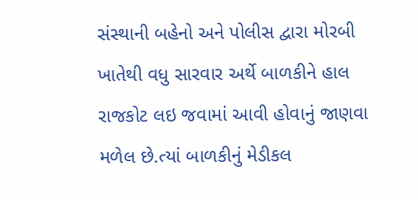સંસ્થાની બહેનો અને પોલીસ દ્વારા મોરબી ખાતેથી વધુ સારવાર અર્થે બાળકીને હાલ રાજકોટ લઇ જવામાં આવી હોવાનું જાણવા મળેલ છે.ત્યાં બાળકીનું મેડીકલ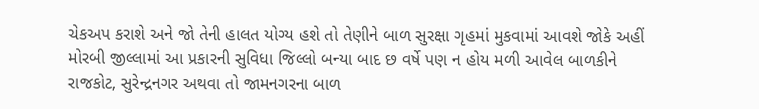ચેકઅપ કરાશે અને જો તેની હાલત યોગ્ય હશે તો તેણીને બાળ સુરક્ષા ગૃહમાં મુકવામાં આવશે જોકે અહીં મોરબી જીલ્લામાં આ પ્રકારની સુવિધા જિલ્લો બન્યા બાદ છ વર્ષે પણ ન હોય મળી આવેલ બાળકીને રાજકોટ, સુરેન્દ્રનગર અથવા તો જામનગરના બાળ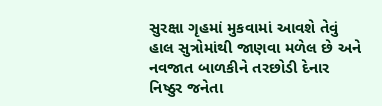સુરક્ષા ગૃહમાં મુકવામાં આવશે તેવું હાલ સુત્રોમાંથી જાણવા મળેલ છે અને નવજાત બાળકીને તરછોડી દેનાર નિષ્ઠુર જનેતા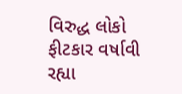વિરુદ્ધ લોકો ફીટકાર વર્ષાવી રહ્યા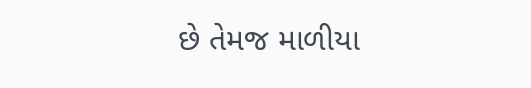છે તેમજ માળીયા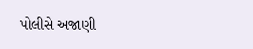પોલીસે અજાણી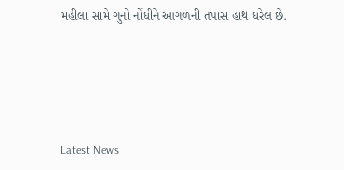મહીલા સામે ગુનો નોંધીને આગળની તપાસ હાથ ધરેલ છે.






Latest News